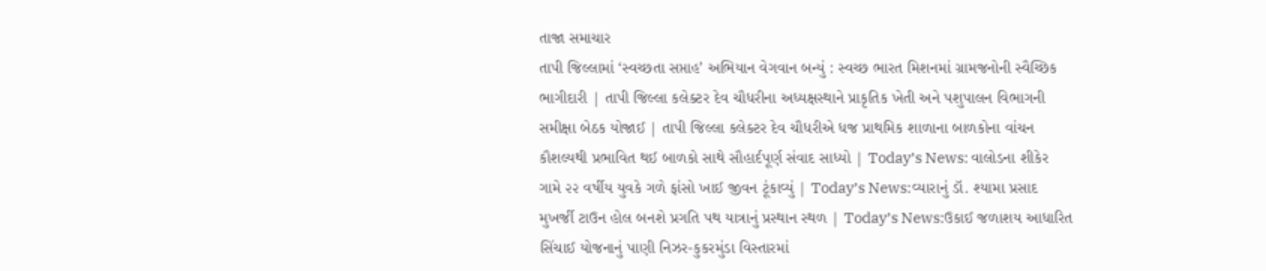તાજા સમાચાર
તાપી જિલ્લામાં ‘સ્વચ્છતા સપ્તાહ’ અભિયાન વેગવાન બન્યું : સ્વચ્છ ભારત મિશનમાં ગ્રામજનોની સ્વૈચ્છિક ભાગીદારી | તાપી જિલ્લા કલેક્ટર દેવ ચૌધરીના અધ્યક્ષસ્થાને પ્રાકૃતિક ખેતી અને પશુપાલન વિભાગની સમીક્ષા બેઠક યોજાઈ | તાપી જિલ્લા કલેક્ટર દેવ ચૌધરીએ ધજ પ્રાથમિક શાળાના બાળકોના વાંચન કૌશલ્યથી પ્રભાવિત થઈ બાળકો સાથે સૌહાર્દપૂર્ણ સંવાદ સાધ્યો | Today’s News: વાલોડના શીકેર ગામે ૨૨ વર્ષીય યુવકે ગળે ફાંસો ખાઈ જીવન ટૂંકાવ્યું | Today’s News:વ્યારાનું ડૉ. શ્યામા પ્રસાદ મુખર્જી ટાઉન હોલ બનશે પ્રગતિ પથ યાત્રાનું પ્રસ્થાન સ્થળ | Today’s News:ઉકાઈ જળાશય આધારિત સિંચાઈ યોજનાનું પાણી નિઝર-કુકરમુંડા વિસ્તારમાં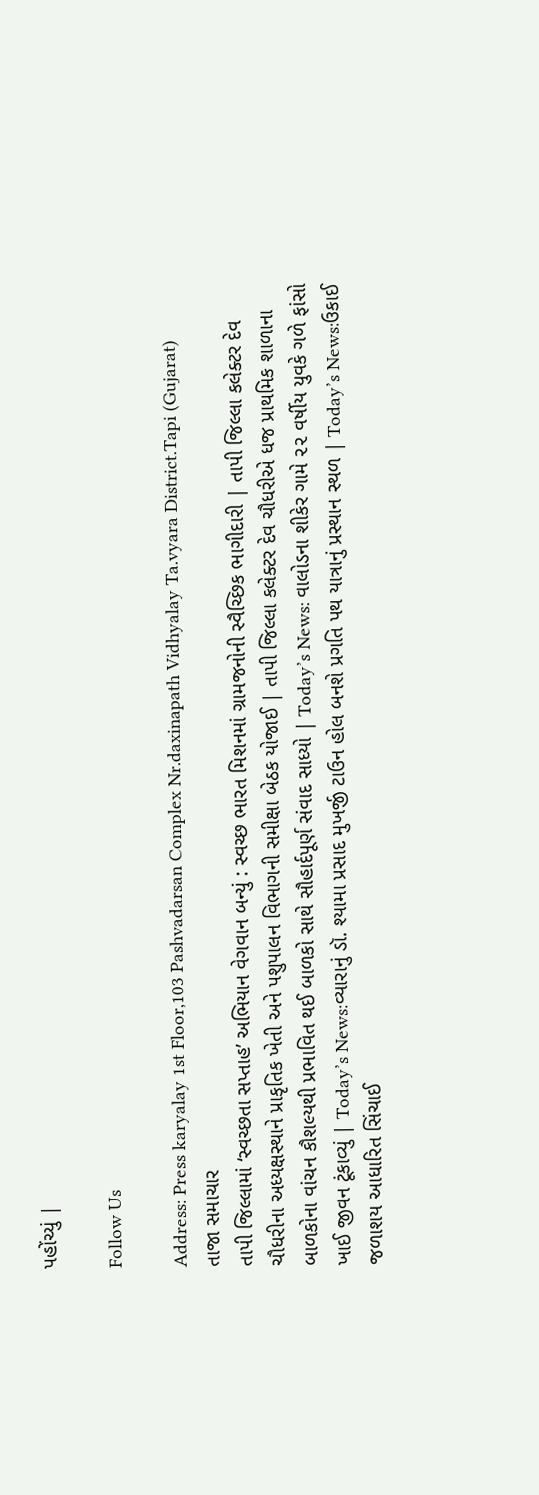પહોંચ્યું |

Follow Us

Address: Press karyalay 1st Floor,103 Pashvadarsan Complex Nr.daxinapath Vidhyalay Ta.vyara District.Tapi (Gujarat)
તાજા સમાચાર
તાપી જિલ્લામાં ‘સ્વચ્છતા સપ્તાહ’ અભિયાન વેગવાન બન્યું : સ્વચ્છ ભારત મિશનમાં ગ્રામજનોની સ્વૈચ્છિક ભાગીદારી | તાપી જિલ્લા કલેક્ટર દેવ ચૌધરીના અધ્યક્ષસ્થાને પ્રાકૃતિક ખેતી અને પશુપાલન વિભાગની સમીક્ષા બેઠક યોજાઈ | તાપી જિલ્લા કલેક્ટર દેવ ચૌધરીએ ધજ પ્રાથમિક શાળાના બાળકોના વાંચન કૌશલ્યથી પ્રભાવિત થઈ બાળકો સાથે સૌહાર્દપૂર્ણ સંવાદ સાધ્યો | Today’s News: વાલોડના શીકેર ગામે ૨૨ વર્ષીય યુવકે ગળે ફાંસો ખાઈ જીવન ટૂંકાવ્યું | Today’s News:વ્યારાનું ડૉ. શ્યામા પ્રસાદ મુખર્જી ટાઉન હોલ બનશે પ્રગતિ પથ યાત્રાનું પ્રસ્થાન સ્થળ | Today’s News:ઉકાઈ જળાશય આધારિત સિંચાઈ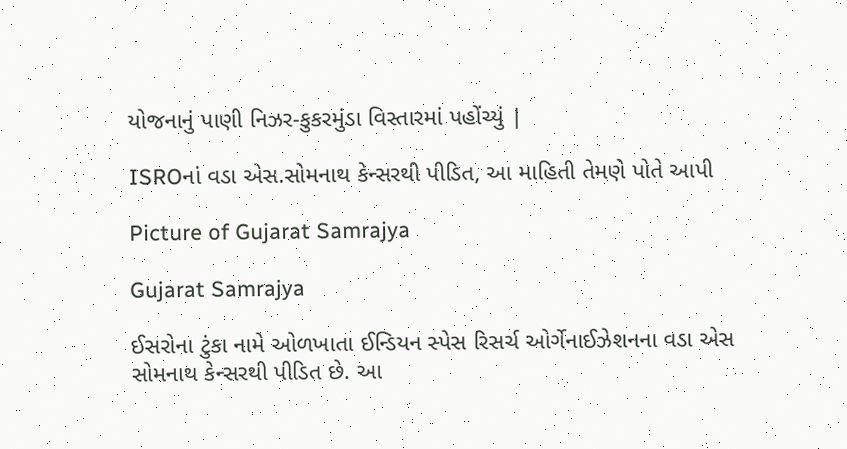યોજનાનું પાણી નિઝર-કુકરમુંડા વિસ્તારમાં પહોંચ્યું |

ISROનાં વડા એસ.સોમનાથ કેન્સરથી પીડિત, આ માહિતી તેમણે પોતે આપી

Picture of Gujarat Samrajya

Gujarat Samrajya

ઈસરોના ટુંકા નામે ઓળખાતા ઈન્ડિયન સ્પેસ રિસર્ચ ઓર્ગેનાઈઝેશનના વડા એસ સોમનાથ કેન્સરથી પીડિત છે. આ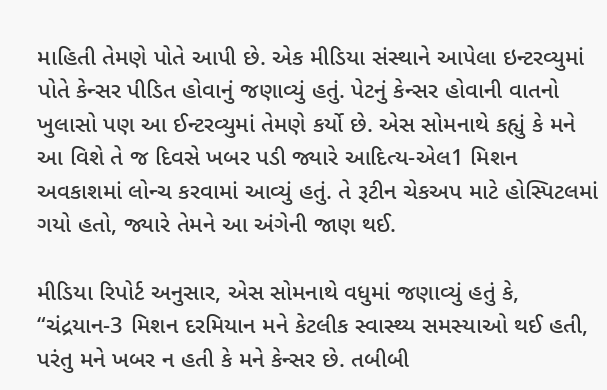માહિતી તેમણે પોતે આપી છે. એક મીડિયા સંસ્થાને આપેલા ઇન્ટરવ્યુમાં પોતે કેન્સર પીડિત હોવાનું જણાવ્યું હતું. પેટનું કેન્સર હોવાની વાતનો ખુલાસો પણ આ ઈન્ટરવ્યુમાં તેમણે કર્યો છે. એસ સોમનાથે કહ્યું કે મને આ વિશે તે જ દિવસે ખબર પડી જ્યારે આદિત્ય-એલ1 મિશન અવકાશમાં લોન્ચ કરવામાં આવ્યું હતું. તે રૂટીન ચેકઅપ માટે હોસ્પિટલમાં ગયો હતો, જ્યારે તેમને આ અંગેની જાણ થઈ.

મીડિયા રિપોર્ટ અનુસાર, એસ સોમનાથે વધુમાં જણાવ્યું હતું કે, “ચંદ્રયાન-3 મિશન દરમિયાન મને કેટલીક સ્વાસ્થ્ય સમસ્યાઓ થઈ હતી, પરંતુ મને ખબર ન હતી કે મને કેન્સર છે. તબીબી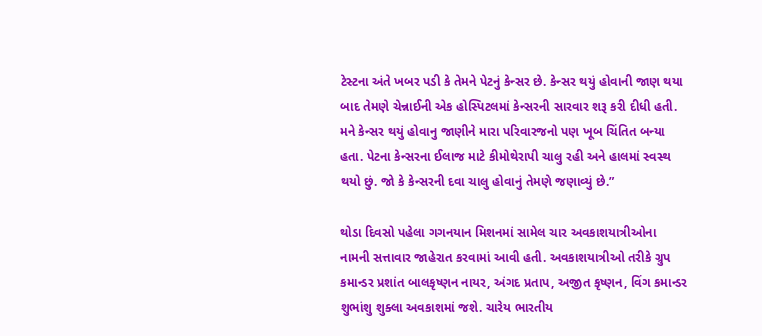ટેસ્ટના અંતે ખબર પડી કે તેમને પેટનું કેન્સર છે. કેન્સર થયું હોવાની જાણ થયા બાદ તેમણે ચેન્નાઈની એક હોસ્પિટલમાં કેન્સરની સારવાર શરૂ કરી દીધી હતી. મને કેન્સર થયું હોવાનુ જાણીને મારા પરિવારજનો પણ ખૂબ ચિંતિત બન્યા હતા. પેટના કેન્સરના ઈલાજ માટે કીમોથેરાપી ચાલુ રહી અને હાલમાં સ્વસ્થ થયો છું. જો કે કેન્સરની દવા ચાલુ હોવાનું તેમણે જણાવ્યું છે.”

થોડા દિવસો પહેલા ગગનયાન મિશનમાં સામેલ ચાર અવકાશયાત્રીઓના નામની સત્તાવાર જાહેરાત કરવામાં આવી હતી. અવકાશયાત્રીઓ તરીકે ગ્રુપ કમાન્ડર પ્રશાંત બાલકૃષ્ણન નાયર, અંગદ પ્રતાપ, અજીત કૃષ્ણન, વિંગ કમાન્ડર શુભાંશુ શુક્લા અવકાશમાં જશે. ચારેય ભારતીય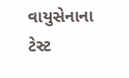વાયુસેનાના ટેસ્ટ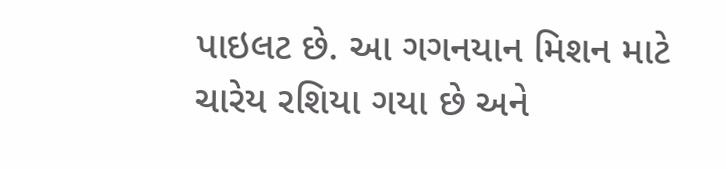પાઇલટ છે. આ ગગનયાન મિશન માટે ચારેય રશિયા ગયા છે અને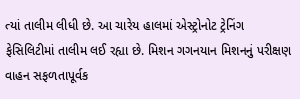ત્યાં તાલીમ લીધી છે. આ ચારેય હાલમાં એસ્ટ્રોનોટ ટ્રેનિંગ ફેસિલિટીમાં તાલીમ લઈ રહ્યા છે. મિશન ગગનયાન મિશનનું પરીક્ષણ વાહન સફળતાપૂર્વક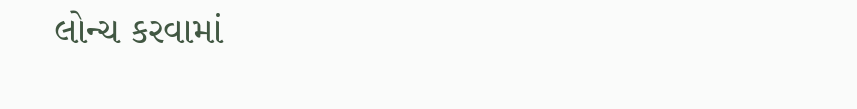લોન્ચ કરવામાં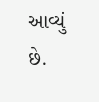આવ્યું છે.